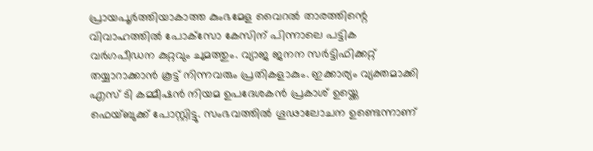പ്രായപൂര്‍ത്തിയാകാത്ത കുംഭമേള വൈറല്‍ താരത്തിന്റെ വിവാഹത്തില്‍ പോക്‌സോ കേസിന് പിന്നാലെ പട്ടിക വര്‍ഗപീഡന കുറ്റവും ചുമത്തും. വ്യാജ ജനന സര്‍ട്ടിഫിക്കറ്റ് തയ്യാറാക്കാന്‍ കൂട്ട് നിന്നവരും പ്രതികളാകും. ഇക്കാര്യം വ്യക്തമാക്കി എസ് ടി കമ്മീഷന്‍ നിയമ ഉപദേശകന്‍ പ്രകാശ് ഉയ്ക്കെ ഫെയ്ബുക്ക് പോസ്റ്റിട്ടു. സംഭവത്തില്‍ ഗൂഢാലോചന ഉണ്ടെന്നാണ്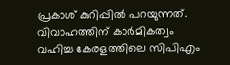പ്രകാശ് കുറിപ്പില്‍ പറയുന്നത്. വിവാഹത്തിന് കാര്‍മികത്വം വഹിച്ച കേരളത്തിലെ സിപിഎം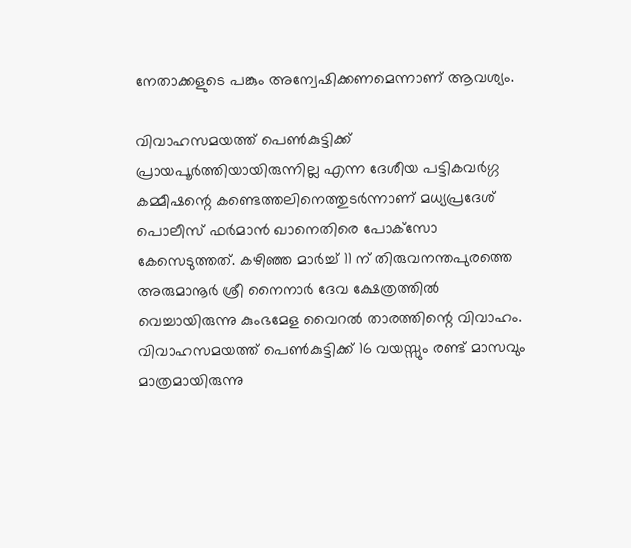നേതാക്കളുടെ പങ്കും അന്വേഷിക്കണമെന്നാണ് ആവശ്യം.

വിവാഹസമയത്ത് പെണ്‍കുട്ടിക്ക് പ്രായപൂര്‍ത്തിയായിരുന്നില്ല എന്ന ദേശീയ പട്ടികവര്‍ഗ്ഗ കമ്മീഷന്റെ കണ്ടെത്തലിനെത്തുടര്‍ന്നാണ് മധ്യപ്രദേശ് പൊലീസ് ഫര്‍മാന്‍ ഖാനെതിരെ പോക്‌സോ കേസെടുത്തത്. കഴിഞ്ഞ മാര്‍ച്ച് 11 ന് തിരുവനന്തപുരത്തെ അരുമാനൂര്‍ ശ്രീ നൈനാര്‍ ദേവ ക്ഷേത്രത്തില്‍ വെച്ചായിരുന്നു കുംഭമേള വൈറല്‍ താരത്തിന്റെ വിവാഹം. വിവാഹസമയത്ത് പെണ്‍കുട്ടിക്ക് 16 വയസ്സും രണ്ട് മാസവും മാത്രമായിരുന്നു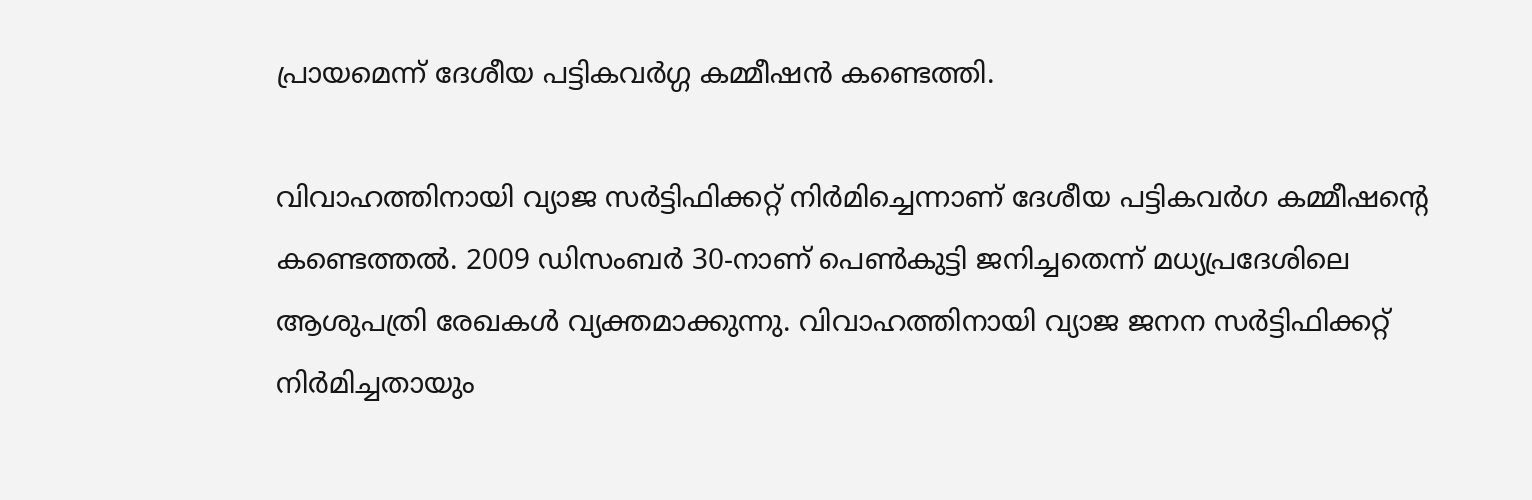പ്രായമെന്ന് ദേശീയ പട്ടികവര്‍ഗ്ഗ കമ്മീഷന്‍ കണ്ടെത്തി.

വിവാഹത്തിനായി വ്യാജ സര്‍ട്ടിഫിക്കറ്റ് നിര്‍മിച്ചെന്നാണ് ദേശീയ പട്ടികവര്‍ഗ കമ്മീഷന്റെ കണ്ടെത്തല്‍. 2009 ഡിസംബര്‍ 30-നാണ് പെണ്‍കുട്ടി ജനിച്ചതെന്ന് മധ്യപ്രദേശിലെ ആശുപത്രി രേഖകള്‍ വ്യക്തമാക്കുന്നു. വിവാഹത്തിനായി വ്യാജ ജനന സര്‍ട്ടിഫിക്കറ്റ് നിര്‍മിച്ചതായും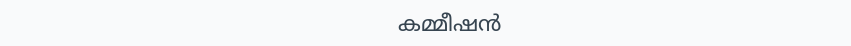കമ്മീഷന്‍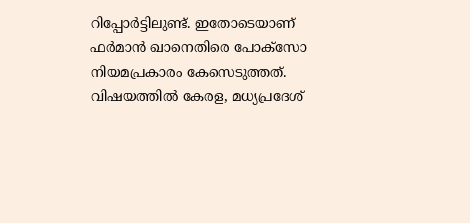റിപ്പോര്‍ട്ടിലുണ്ട്. ഇതോടെയാണ് ഫര്‍മാന്‍ ഖാനെതിരെ പോക്‌സോ നിയമപ്രകാരം കേസെടുത്തത്. വിഷയത്തില്‍ കേരള, മധ്യപ്രദേശ്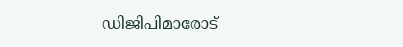ഡിജിപിമാരോട്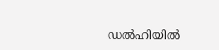ഡല്‍ഹിയില്‍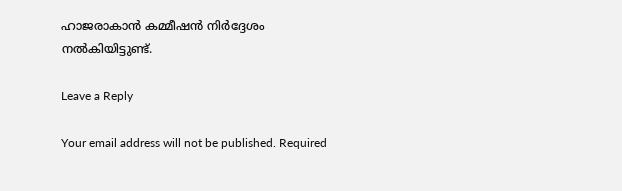ഹാജരാകാന്‍ കമ്മീഷന്‍ നിര്‍ദ്ദേശം നല്‍കിയിട്ടുണ്ട്.

Leave a Reply

Your email address will not be published. Required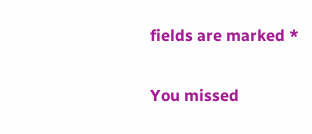fields are marked *

You missed